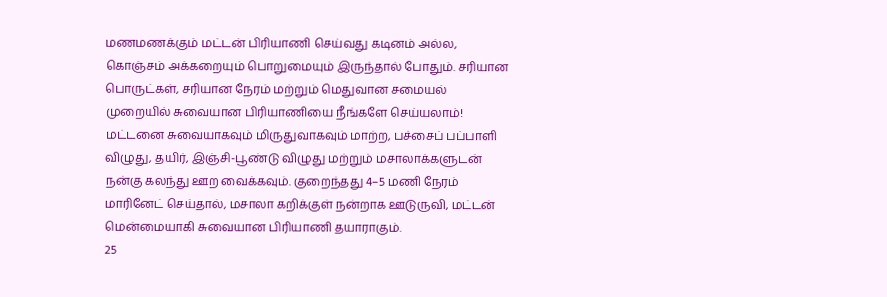மணமணக்கும் மட்டன் பிரியாணி செய்வது கடினம் அல்ல, கொஞ்சம் அக்கறையும் பொறுமையும் இருந்தால் போதும். சரியான பொருட்கள், சரியான நேரம் மற்றும் மெதுவான சமையல் முறையில் சுவையான பிரியாணியை நீங்களே செய்யலாம்!
மட்டனை சுவையாகவும் மிருதுவாகவும் மாற்ற, பச்சைப் பப்பாளி விழுது, தயிர், இஞ்சி-பூண்டு விழுது மற்றும் மசாலாக்களுடன் நன்கு கலந்து ஊற வைக்கவும். குறைந்தது 4–5 மணி நேரம் மாரினேட் செய்தால், மசாலா கறிக்குள் நன்றாக ஊடுருவி, மட்டன் மென்மையாகி சுவையான பிரியாணி தயாராகும்.
25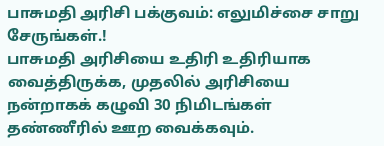பாசுமதி அரிசி பக்குவம்: எலுமிச்சை சாறு சேருங்கள்.!
பாசுமதி அரிசியை உதிரி உதிரியாக வைத்திருக்க, முதலில் அரிசியை நன்றாகக் கழுவி 30 நிமிடங்கள் தண்ணீரில் ஊற வைக்கவும்.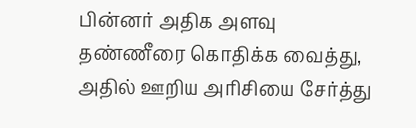பின்னர் அதிக அளவு தண்ணீரை கொதிக்க வைத்து, அதில் ஊறிய அரிசியை சேர்த்து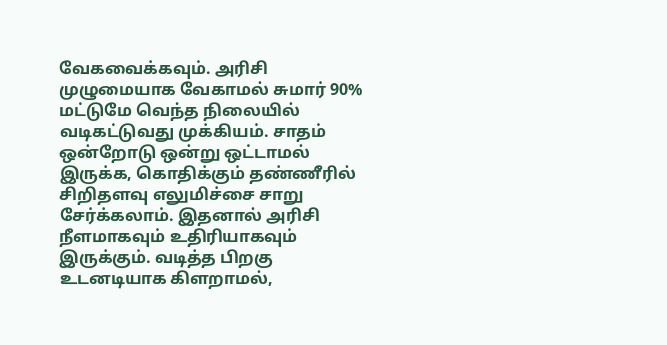வேகவைக்கவும். அரிசி முழுமையாக வேகாமல் சுமார் 90% மட்டுமே வெந்த நிலையில் வடிகட்டுவது முக்கியம். சாதம் ஒன்றோடு ஒன்று ஒட்டாமல் இருக்க, கொதிக்கும் தண்ணீரில் சிறிதளவு எலுமிச்சை சாறு சேர்க்கலாம். இதனால் அரிசி நீளமாகவும் உதிரியாகவும் இருக்கும். வடித்த பிறகு உடனடியாக கிளறாமல்,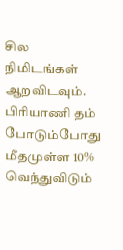சில நிமிடங்கள் ஆறவிடவும். பிரியாணி தம் போடும்போது மீதமுள்ள 10% வெந்துவிடும்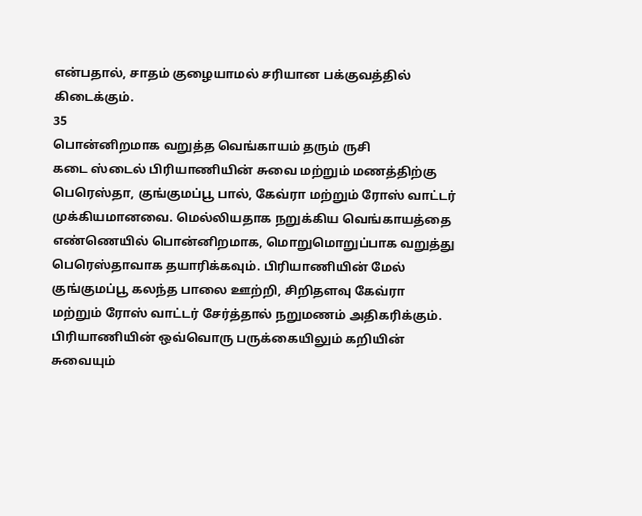என்பதால், சாதம் குழையாமல் சரியான பக்குவத்தில் கிடைக்கும்.
35
பொன்னிறமாக வறுத்த வெங்காயம் தரும் ருசி
கடை ஸ்டைல் பிரியாணியின் சுவை மற்றும் மணத்திற்கு பெரெஸ்தா, குங்குமப்பூ பால், கேவ்ரா மற்றும் ரோஸ் வாட்டர் முக்கியமானவை. மெல்லியதாக நறுக்கிய வெங்காயத்தை எண்ணெயில் பொன்னிறமாக, மொறுமொறுப்பாக வறுத்து பெரெஸ்தாவாக தயாரிக்கவும். பிரியாணியின் மேல் குங்குமப்பூ கலந்த பாலை ஊற்றி, சிறிதளவு கேவ்ரா மற்றும் ரோஸ் வாட்டர் சேர்த்தால் நறுமணம் அதிகரிக்கும்.
பிரியாணியின் ஒவ்வொரு பருக்கையிலும் கறியின் சுவையும்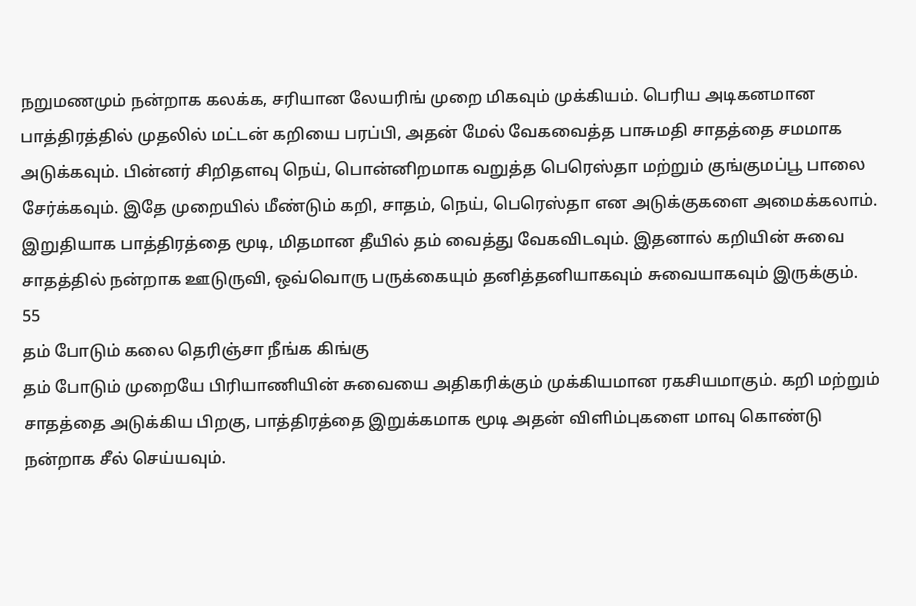நறுமணமும் நன்றாக கலக்க, சரியான லேயரிங் முறை மிகவும் முக்கியம். பெரிய அடிகனமான பாத்திரத்தில் முதலில் மட்டன் கறியை பரப்பி, அதன் மேல் வேகவைத்த பாசுமதி சாதத்தை சமமாக அடுக்கவும். பின்னர் சிறிதளவு நெய், பொன்னிறமாக வறுத்த பெரெஸ்தா மற்றும் குங்குமப்பூ பாலை சேர்க்கவும். இதே முறையில் மீண்டும் கறி, சாதம், நெய், பெரெஸ்தா என அடுக்குகளை அமைக்கலாம். இறுதியாக பாத்திரத்தை மூடி, மிதமான தீயில் தம் வைத்து வேகவிடவும். இதனால் கறியின் சுவை சாதத்தில் நன்றாக ஊடுருவி, ஒவ்வொரு பருக்கையும் தனித்தனியாகவும் சுவையாகவும் இருக்கும்.
55
தம் போடும் கலை தெரிஞ்சா நீங்க கிங்கு
தம் போடும் முறையே பிரியாணியின் சுவையை அதிகரிக்கும் முக்கியமான ரகசியமாகும். கறி மற்றும் சாதத்தை அடுக்கிய பிறகு, பாத்திரத்தை இறுக்கமாக மூடி அதன் விளிம்புகளை மாவு கொண்டு நன்றாக சீல் செய்யவும்.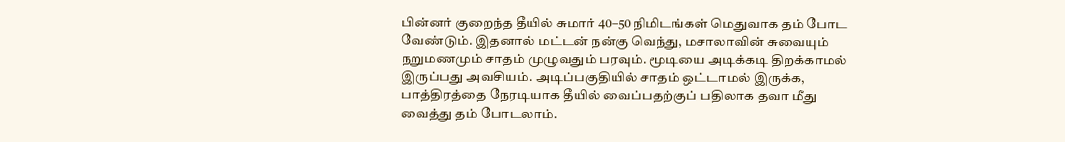பின்னர் குறைந்த தீயில் சுமார் 40–50 நிமிடங்கள் மெதுவாக தம் போட வேண்டும். இதனால் மட்டன் நன்கு வெந்து, மசாலாவின் சுவையும் நறுமணமும் சாதம் முழுவதும் பரவும். மூடியை அடிக்கடி திறக்காமல் இருப்பது அவசியம். அடிப்பகுதியில் சாதம் ஒட்டாமல் இருக்க, பாத்திரத்தை நேரடியாக தீயில் வைப்பதற்குப் பதிலாக தவா மீது வைத்து தம் போடலாம்.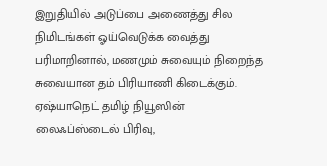இறுதியில் அடுப்பை அணைத்து சில நிமிடங்கள் ஓய்வெடுக்க வைத்து பரிமாறினால், மணமும் சுவையும் நிறைந்த சுவையான தம் பிரியாணி கிடைக்கும்.
ஏஷ்யாநெட் தமிழ் நியூஸின் லைஃப்ஸ்டைல் பிரிவு,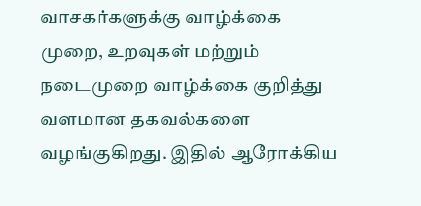வாசகர்களுக்கு வாழ்க்கை முறை, உறவுகள் மற்றும் நடைமுறை வாழ்க்கை குறித்து வளமான தகவல்களை வழங்குகிறது. இதில் ஆரோக்கிய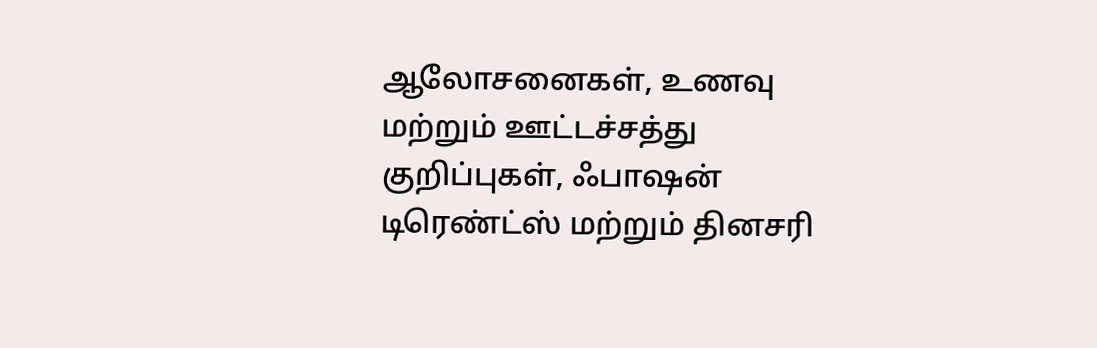ஆலோசனைகள், உணவு மற்றும் ஊட்டச்சத்து குறிப்புகள், ஃபாஷன் டிரெண்ட்ஸ் மற்றும் தினசரி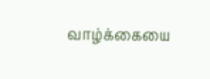வாழ்க்கையை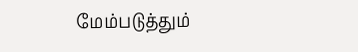மேம்படுத்தும்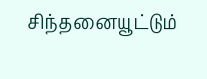சிந்தனையூட்டும்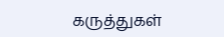கருத்துகள்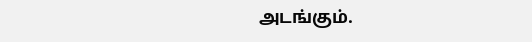அடங்கும்.